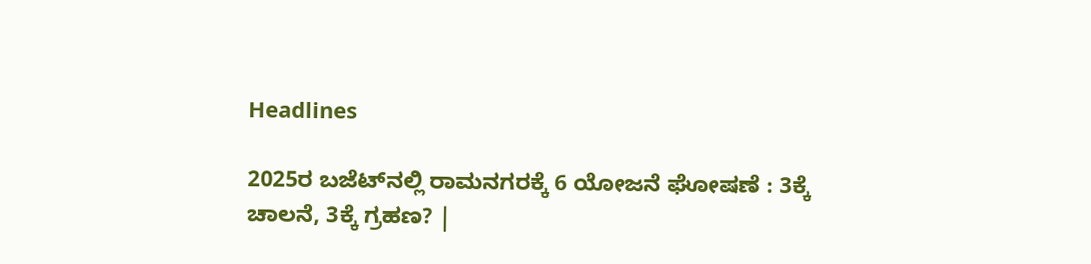Headlines

2025ರ ಬಜೆಟ್‌ನಲ್ಲಿ ರಾಮನಗರಕ್ಕೆ 6 ಯೋಜನೆ ಘೋಷಣೆ : 3ಕ್ಕೆ ಚಾಲನೆ, 3ಕ್ಕೆ ಗ್ರಹಣ? |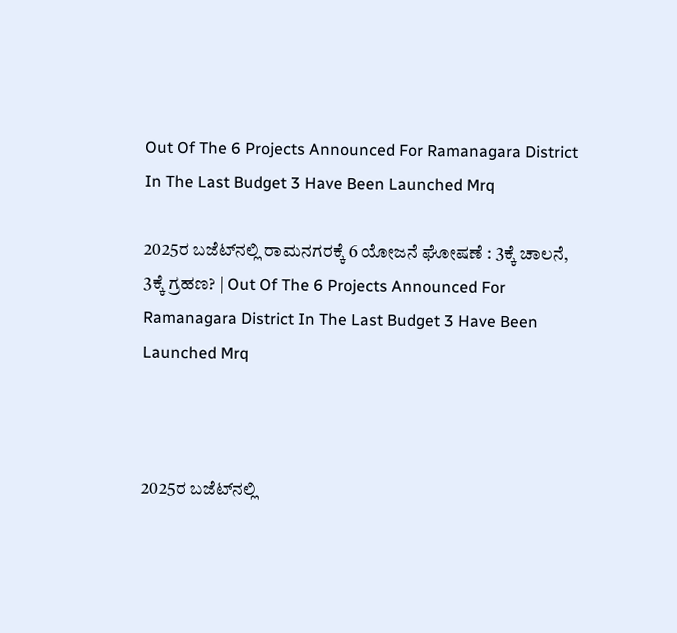Out Of The 6 Projects Announced For Ramanagara District In The Last Budget 3 Have Been Launched Mrq

2025ರ ಬಜೆಟ್‌ನಲ್ಲಿ ರಾಮನಗರಕ್ಕೆ 6 ಯೋಜನೆ ಘೋಷಣೆ : 3ಕ್ಕೆ ಚಾಲನೆ, 3ಕ್ಕೆ ಗ್ರಹಣ? | Out Of The 6 Projects Announced For Ramanagara District In The Last Budget 3 Have Been Launched Mrq



2025ರ ಬಜೆಟ್‌ನಲ್ಲಿ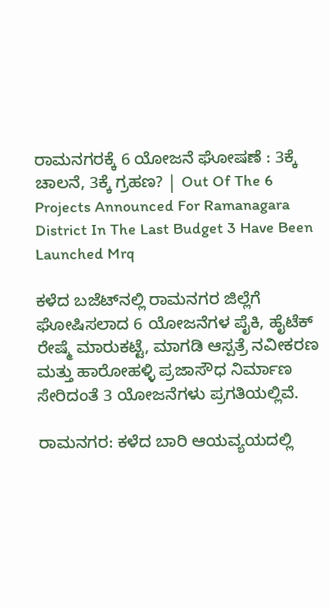ರಾಮನಗರಕ್ಕೆ 6 ಯೋಜನೆ ಘೋಷಣೆ : 3ಕ್ಕೆ ಚಾಲನೆ, 3ಕ್ಕೆ ಗ್ರಹಣ? | Out Of The 6 Projects Announced For Ramanagara District In The Last Budget 3 Have Been Launched Mrq

ಕಳೆದ ಬಜೆಟ್‌ನಲ್ಲಿ ರಾಮನಗರ ಜಿಲ್ಲೆಗೆ ಘೋಷಿಸಲಾದ 6 ಯೋಜನೆಗಳ ಪೈಕಿ, ಹೈಟೆಕ್ ರೇಷ್ಮೆ ಮಾರುಕಟ್ಟೆ, ಮಾಗಡಿ ಆಸ್ಪತ್ರೆ ನವೀಕರಣ ಮತ್ತು ಹಾರೋಹಳ್ಳಿ ಪ್ರಜಾಸೌಧ ನಿರ್ಮಾಣ ಸೇರಿದಂತೆ 3 ಯೋಜನೆಗಳು ಪ್ರಗತಿಯಲ್ಲಿವೆ.

ರಾಮನಗರ: ಕಳೆದ ಬಾರಿ ಆಯವ್ಯಯದಲ್ಲಿ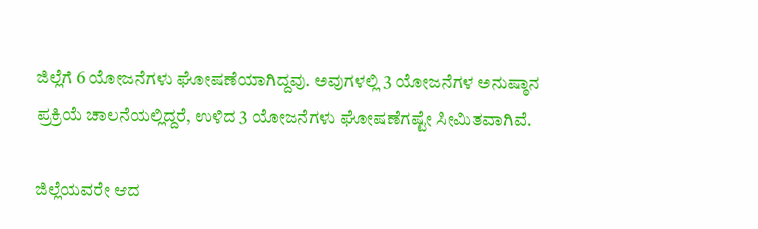ಜಿಲ್ಲೆಗೆ 6 ಯೋಜನೆಗಳು ಘೋಷಣೆಯಾಗಿದ್ದವು. ಅವುಗಳಲ್ಲಿ 3 ಯೋಜನೆಗಳ ಅನುಷ್ಠಾನ ಪ್ರಕ್ರಿಯೆ ಚಾಲನೆಯಲ್ಲಿದ್ದರೆ, ಉಳಿದ 3 ಯೋಜನೆಗಳು ಘೋಷಣೆಗಷ್ಟೇ ಸೀಮಿತವಾಗಿವೆ.

ಜಿಲ್ಲೆಯವರೇ ಆದ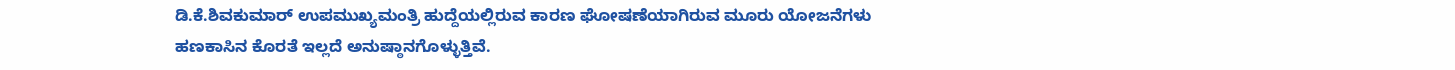ಡಿ.ಕೆ.ಶಿವಕುಮಾರ್ ಉಪಮುಖ್ಯಮಂತ್ರಿ ಹುದ್ದೆಯಲ್ಲಿರುವ ಕಾರಣ ಘೋಷಣೆಯಾಗಿರುವ ಮೂರು ಯೋಜನೆಗಳು ಹಣಕಾಸಿನ ಕೊರತೆ ಇಲ್ಲದೆ ಅನುಷ್ಠಾನಗೊಳ್ಳುತ್ತಿವೆ.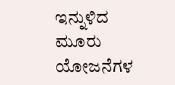ಇನ್ನುಳಿದ ಮೂರು ಯೋಜನೆಗಳ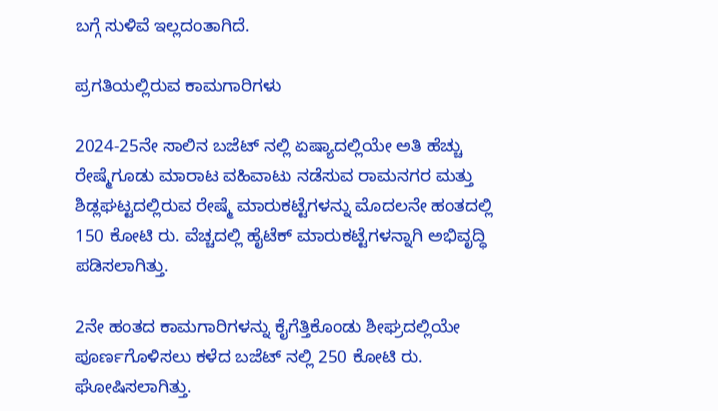ಬಗ್ಗೆ ಸುಳಿವೆ ಇಲ್ಲದಂತಾಗಿದೆ.

ಪ್ರಗತಿಯಲ್ಲಿರುವ ಕಾಮಗಾರಿಗಳು

2024-25ನೇ ಸಾಲಿನ ಬಜೆಟ್ ನಲ್ಲಿ ಏಷ್ಯಾದಲ್ಲಿಯೇ ಅತಿ ಹೆಚ್ಚು ರೇಷ್ಮೆಗೂಡು ಮಾರಾಟ ವಹಿವಾಟು ನಡೆಸುವ ರಾಮನಗರ ಮತ್ತು ಶಿಡ್ಲಘಟ್ಟದಲ್ಲಿರುವ ರೇಷ್ಮೆ ಮಾರುಕಟ್ಟೆಗಳನ್ನು ಮೊದಲನೇ ಹಂತದಲ್ಲಿ 150 ಕೋಟಿ ರು. ವೆಚ್ಚದಲ್ಲಿ ಹೈಟೆಕ್ ಮಾರುಕಟ್ಟೆಗಳನ್ನಾಗಿ ಅಭಿವೃದ್ಧಿ ಪಡಿಸಲಾಗಿತ್ತು.

2ನೇ ಹಂತದ ಕಾಮಗಾರಿಗಳನ್ನು ಕೈಗೆತ್ತಿಕೊಂಡು ಶೀಘ್ರದಲ್ಲಿಯೇ ಪೂರ್ಣಗೊಳಿಸಲು ಕಳೆದ ಬಜೆಟ್ ನಲ್ಲಿ 250 ಕೋಟಿ ರು. ಘೋಷಿಸಲಾಗಿತ್ತು.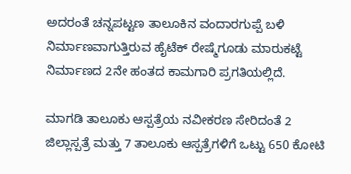ಅದರಂತೆ ಚನ್ನಪಟ್ಟಣ ತಾಲೂಕಿನ ವಂದಾರಗುಪ್ಪೆ ಬಳಿ ನಿರ್ಮಾಣವಾಗುತ್ತಿರುವ ಹೈಟೆಕ್ ರೇಷ್ಮೆಗೂಡು ಮಾರುಕಟ್ಟೆ ನಿರ್ಮಾಣದ 2ನೇ ಹಂತದ ಕಾಮಗಾರಿ ಪ್ರಗತಿಯಲ್ಲಿದೆ.

ಮಾಗಡಿ ತಾಲೂಕು ಆಸ್ಪತ್ರೆಯ ನವೀಕರಣ ಸೇರಿದಂತೆ 2 ಜಿಲ್ಲಾಸ್ಪತ್ರೆ ಮತ್ತು 7 ತಾಲೂಕು ಆಸ್ಪತ್ರೆಗಳಿಗೆ ಒಟ್ಟು 650 ಕೋಟಿ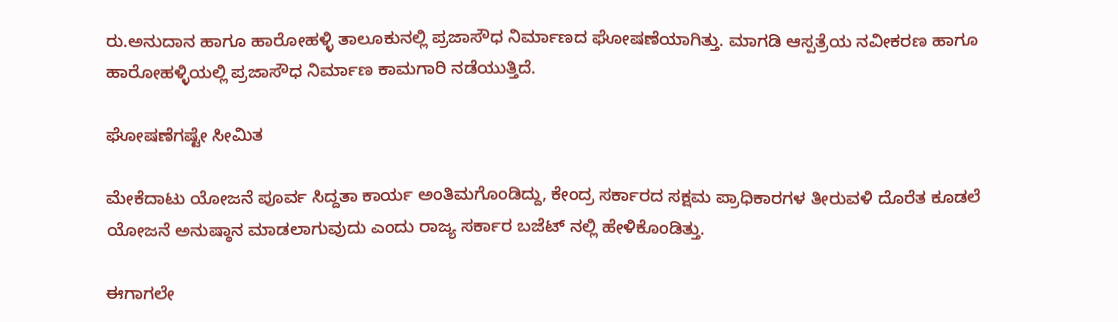ರು.ಅನುದಾನ ಹಾಗೂ ಹಾರೋಹಳ್ಳಿ ತಾಲೂಕುನಲ್ಲಿ ಪ್ರಜಾಸೌಧ ನಿರ್ಮಾಣದ ಘೋಷಣೆಯಾಗಿತ್ತು. ಮಾಗಡಿ ಆಸ್ಪತ್ರೆಯ ನವೀಕರಣ ಹಾಗೂ ಹಾರೋಹಳ್ಳಿಯಲ್ಲಿ ಪ್ರಜಾಸೌಧ ನಿರ್ಮಾಣ ಕಾಮಗಾರಿ ನಡೆಯುತ್ತಿದೆ.

ಘೋಷಣೆಗಷ್ಟೇ ಸೀಮಿತ

ಮೇಕೆದಾಟು ಯೋಜನೆ ಪೂರ್ವ ಸಿದ್ದತಾ ಕಾರ್ಯ ಅಂತಿಮಗೊಂಡಿದ್ದು, ಕೇಂದ್ರ ಸರ್ಕಾರದ ಸಕ್ಷಮ ಪ್ರಾಧಿಕಾರಗಳ ತೀರುವಳಿ ದೊರೆತ ಕೂಡಲೆ ಯೋಜನೆ ಅನುಷ್ಠಾನ ಮಾಡಲಾಗುವುದು ಎಂದು ರಾಜ್ಯ ಸರ್ಕಾರ ಬಜೆಟ್ ನಲ್ಲಿ ಹೇಳಿಕೊಂಡಿತ್ತು.

ಈಗಾಗಲೇ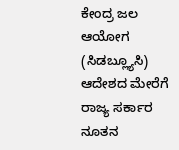ಕೇಂದ್ರ ಜಲ ಆಯೋಗ (ಸಿಡಬ್ಲ್ಯೂಸಿ) ಆದೇಶದ ಮೇರೆಗೆ ರಾಜ್ಯ ಸರ್ಕಾರ ನೂತನ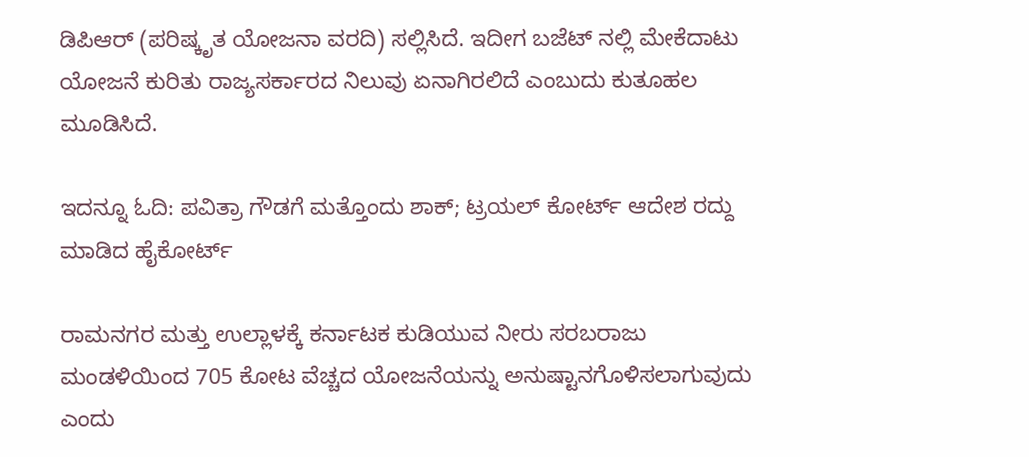ಡಿಪಿಆರ್ (ಪರಿಷ್ಕೃತ ಯೋಜನಾ ವರದಿ) ಸಲ್ಲಿಸಿದೆ. ಇದೀಗ ಬಜೆಟ್ ನಲ್ಲಿ ಮೇಕೆದಾಟು ಯೋಜನೆ ಕುರಿತು ರಾಜ್ಯಸರ್ಕಾರದ ನಿಲುವು ಏನಾಗಿರಲಿದೆ ಎಂಬುದು ಕುತೂಹಲ ಮೂಡಿಸಿದೆ.

ಇದನ್ನೂ ಓದಿ: ಪವಿತ್ರಾ ಗೌಡಗೆ ಮತ್ತೊಂದು ಶಾಕ್; ಟ್ರಯಲ್‌ ಕೋರ್ಟ್‌ ಆದೇಶ ರದ್ದು ಮಾಡಿದ ಹೈಕೋರ್ಟ್‌

ರಾಮನಗರ ಮತ್ತು ಉಲ್ಲಾಳಕ್ಕೆ ಕರ್ನಾಟಕ ಕುಡಿಯುವ ನೀರು ಸರಬರಾಜು ಮಂಡಳಿಯಿಂದ 705 ಕೋಟ ವೆಚ್ಚದ ಯೋಜನೆಯನ್ನು ಅನುಷ್ಟಾನಗೊಳಿಸಲಾಗುವುದು ಎಂದು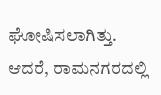ಘೋಷಿಸಲಾಗಿತ್ತು. ಆದರೆ, ರಾಮನಗರದಲ್ಲಿ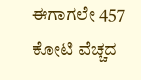ಈಗಾಗಲೇ 457 ಕೋಟಿ ವೆಚ್ಚದ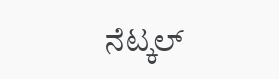ನೆಟ್ಕಲ್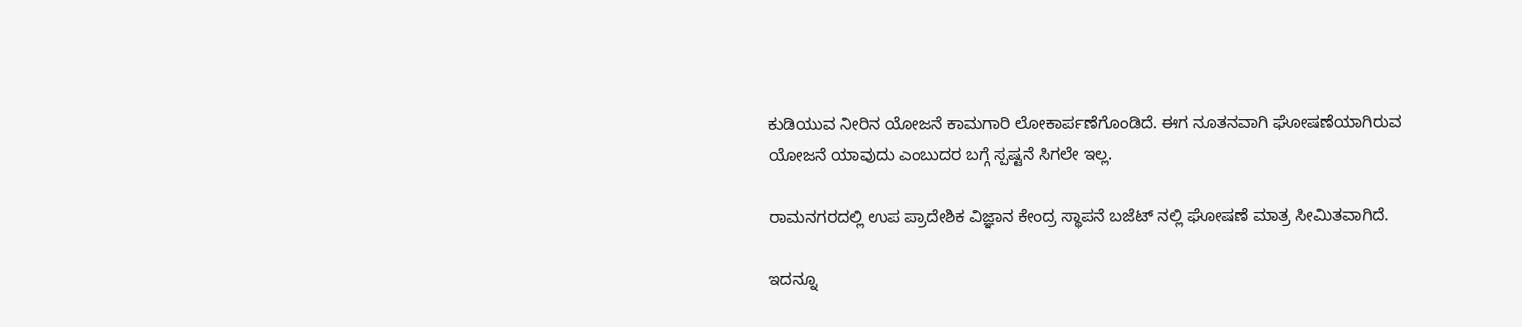ಕುಡಿಯುವ ನೀರಿನ ಯೋಜನೆ ಕಾಮಗಾರಿ ಲೋಕಾರ್ಪಣೆಗೊಂಡಿದೆ. ಈಗ ನೂತನವಾಗಿ ಘೋಷಣೆಯಾಗಿರುವ ಯೋಜನೆ ಯಾವುದು ಎಂಬುದರ ಬಗ್ಗೆ ಸ್ಪಷ್ಟನೆ ಸಿಗಲೇ ಇಲ್ಲ.

ರಾಮನಗರದಲ್ಲಿ ಉಪ ಪ್ರಾದೇಶಿಕ ವಿಜ್ಞಾನ ಕೇಂದ್ರ ಸ್ಥಾಪನೆ ಬಜೆಟ್ ನಲ್ಲಿ ಘೋಷಣೆ ಮಾತ್ರ ಸೀಮಿತವಾಗಿದೆ.

ಇದನ್ನೂ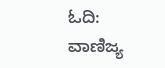ಓದಿ: ವಾಣಿಜ್ಯ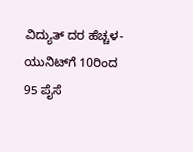ವಿದ್ಯುತ್‌ ದರ ಹೆಚ್ಚಳ- ಯುನಿಟ್‌ಗೆ 10ರಿಂದ 95 ಪೈಸೆ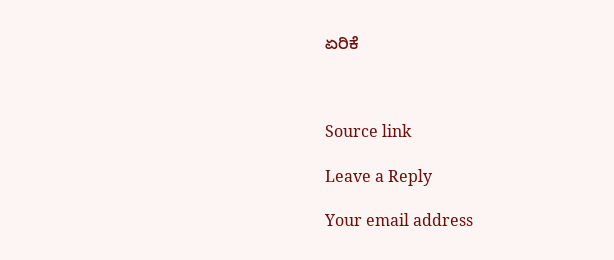ಏರಿಕೆ



Source link

Leave a Reply

Your email address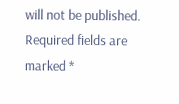will not be published. Required fields are marked *